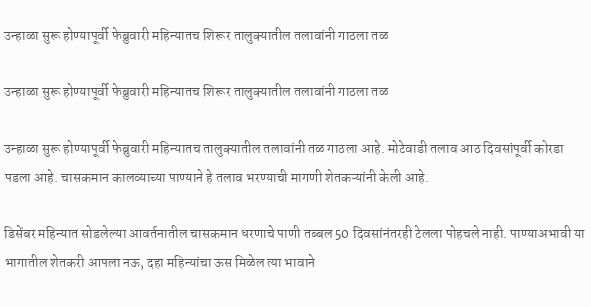उन्हाळा सुरू होण्यापूर्वी फेब्रुवारी महिन्यातच शिरूर तालुक्यातील तलावांनी गाठला तळ

उन्हाळा सुरू होण्यापूर्वी फेब्रुवारी महिन्यातच शिरूर तालुक्यातील तलावांनी गाठला तळ

उन्हाळा सुरू होण्यापूर्वी फेब्रुवारी महिन्यातच तालुक्यातील तलावांनी तळ गाठला आहे. मोटेवाडी तलाव आठ दिवसांपूर्वी कोरडा पडला आहे. चासकमान कालव्याच्या पाण्याने हे तलाव भरण्याची मागणी शेतकऱ्यांनी केली आहे.

डिसेंबर महिन्यात सोडलेल्या आवर्तनातील चासकमान धरणाचे पाणी तब्बल 50 दिवसांनंतरही टेलला पोहचले नाही. पाण्याअभावी या भागातील शेतकरी आपला नऊ, दहा महिन्यांचा ऊस मिळेल त्या भावाने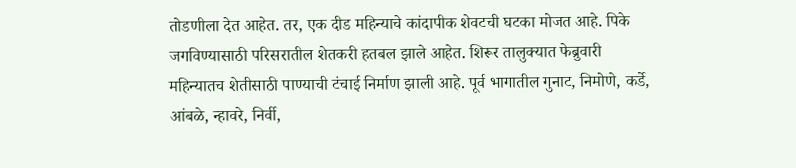तोडणीला देत आहेत. तर, एक दीड महिन्याचे कांदापीक शेवटची घटका मोजत आहे. पिके जगविण्यासाठी परिसरातील शेतकरी हतबल झाले आहेत. शिरूर तालुक्यात फेब्रुवारी महिन्यातच शेतीसाठी पाण्याची टंचाई निर्माण झाली आहे. पूर्व भागातील गुनाट, निमोणे, कर्डे, आंबळे, न्हावरे, निर्वी,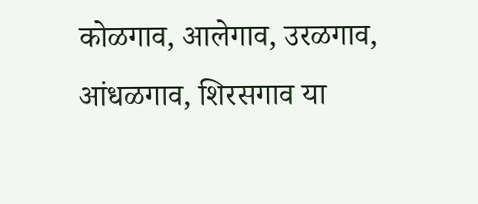कोळगाव, आलेगाव, उरळगाव, आंधळगाव, शिरसगाव या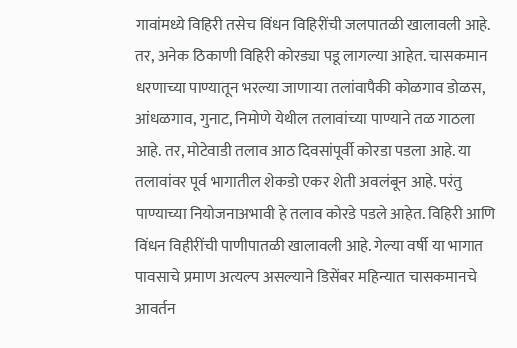गावांमध्ये विहिरी तसेच विंधन विहिरींची जलपातळी खालावली आहे. तर, अनेक ठिकाणी विहिरी कोरड्या पडू लागल्या आहेत. चासकमान धरणाच्या पाण्यातून भरल्या जाणाऱ्या तलांवापैकी कोळगाव डोळस, आंधळगाव, गुनाट, निमोणे येथील तलावांच्या पाण्याने तळ गाठला आहे. तर, मोटेवाडी तलाव आठ दिवसांपूर्वी कोरडा पडला आहे. या तलावांवर पूर्व भागातील शेकडो एकर शेती अवलंबून आहे. परंतु पाण्याच्या नियोजनाअभावी हे तलाव कोरडे पडले आहेत. विहिरी आणि विंधन विहीरींची पाणीपातळी खालावली आहे. गेल्या वर्षी या भागात पावसाचे प्रमाण अत्यल्प असल्याने डिसेंबर महिन्यात चासकमानचे आवर्तन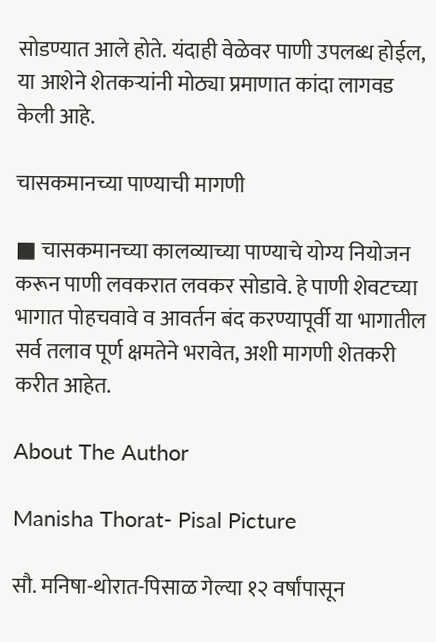सोडण्यात आले होते. यंदाही वेळेवर पाणी उपलब्ध होईल, या आशेने शेतकऱ्यांनी मोठ्या प्रमाणात कांदा लागवड केली आहे.

चासकमानच्या पाण्याची मागणी

■ चासकमानच्या कालव्याच्या पाण्याचे योग्य नियोजन करून पाणी लवकरात लवकर सोडावे. हे पाणी शेवटच्या भागात पोहचवावे व आवर्तन बंद करण्यापूर्वी या भागातील सर्व तलाव पूर्ण क्षमतेने भरावेत, अशी मागणी शेतकरी करीत आहेत.

About The Author

Manisha Thorat- Pisal Picture

सौ. मनिषा-थोरात-पिसाळ गेल्या १२ वर्षांपासून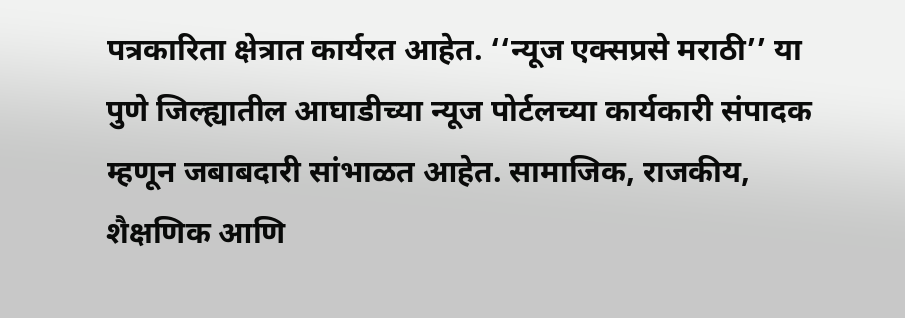पत्रकारिता क्षेत्रात कार्यरत आहेत. ‘‘न्यूज एक्सप्रसे मराठी’’ या पुणे जिल्ह्यातील आघाडीच्या न्यूज पोर्टलच्या कार्यकारी संपादक म्हणून जबाबदारी सांभाळत आहेत. सामाजिक, राजकीय, शैक्षणिक आणि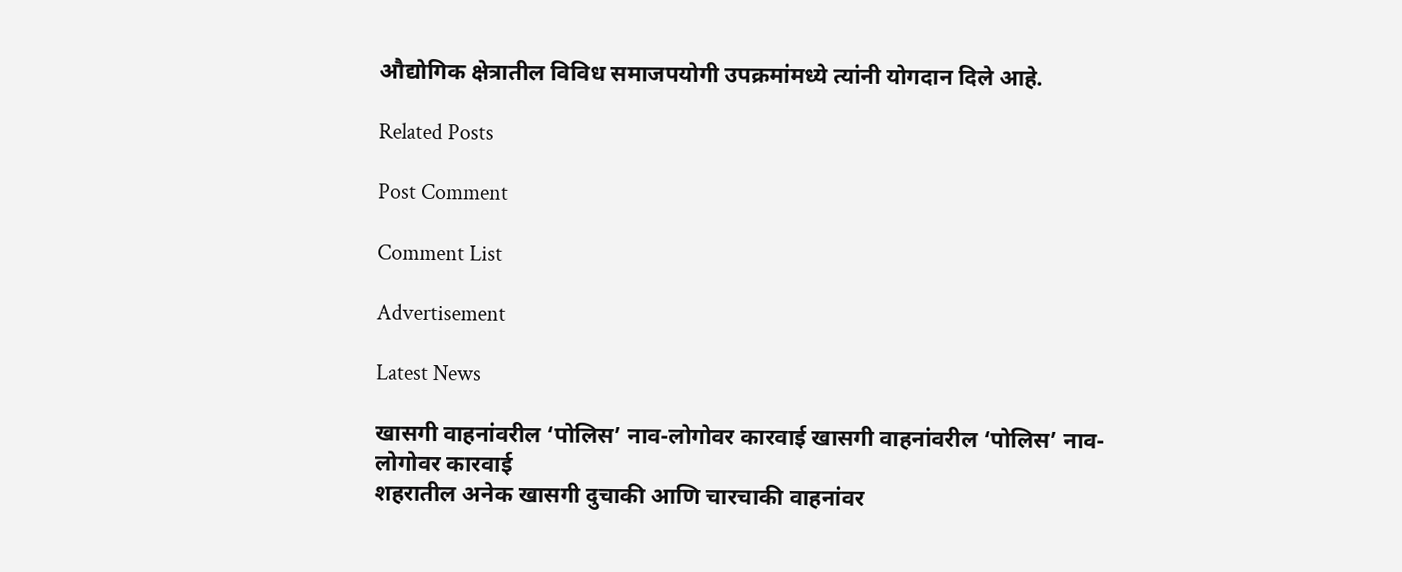औद्योगिक क्षेत्रातील विविध समाजपयोगी उपक्रमांमध्ये त्यांनी योगदान दिले आहे.

Related Posts

Post Comment

Comment List

Advertisement

Latest News

खासगी वाहनांवरील ‘पोलिस’ नाव-लोगोवर कारवाई खासगी वाहनांवरील ‘पोलिस’ नाव-लोगोवर कारवाई
शहरातील अनेक खासगी दुचाकी आणि चारचाकी वाहनांवर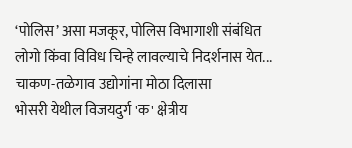‘पोलिस’ असा मजकूर, पोलिस विभागाशी संबंधित लोगो किंवा विविध चिन्हे लावल्याचे निदर्शनास येत...
चाकण-तळेगाव उद्योगांना मोठा दिलासा
भोसरी येथील विजयदुर्ग 'क' क्षेत्रीय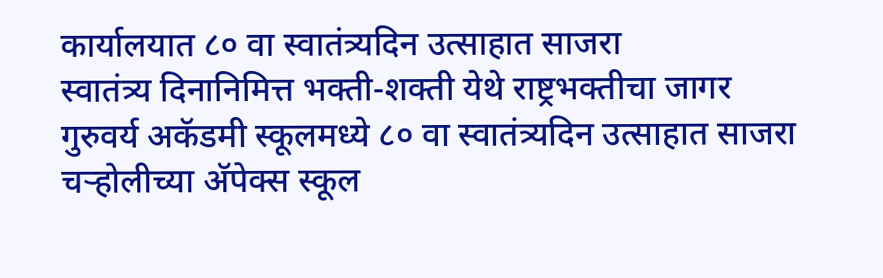कार्यालयात ८० वा स्वातंत्र्यदिन उत्साहात साजरा
स्वातंत्र्य दिनानिमित्त भक्ती-शक्ती येथे राष्ट्रभक्तीचा जागर
गुरुवर्य अकॅडमी स्कूलमध्ये ८० वा स्वातंत्र्यदिन उत्साहात साजरा
चऱ्होलीच्या अ‍ॅपेक्स स्कूल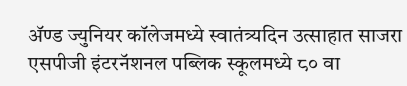अ‍ॅण्ड ज्युनियर कॉलेजमध्ये स्वातंत्र्यदिन उत्साहात साजरा
एसपीजी इंटरनॅशनल पब्लिक स्कूलमध्ये ८० वा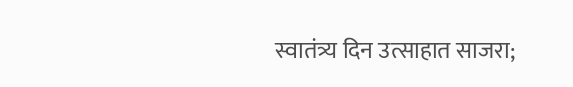स्वातंत्र्य दिन उत्साहात साजरा;